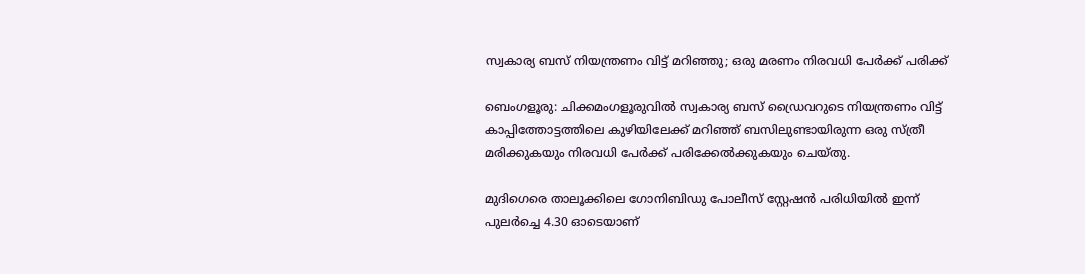സ്വകാര്യ ബസ് നിയന്ത്രണം വിട്ട് മറിഞ്ഞു; ഒരു മരണം നിരവധി പേർക്ക് പരിക്ക്

ബെംഗളൂരു: ചിക്കമംഗളൂരുവിൽ സ്വകാര്യ ബസ് ഡ്രൈവറുടെ നിയന്ത്രണം വിട്ട് കാപ്പിത്തോട്ടത്തിലെ കുഴിയിലേക്ക് മറിഞ്ഞ് ബസിലുണ്ടായിരുന്ന ഒരു സ്ത്രീ മരിക്കുകയും നിരവധി പേർക്ക് പരിക്കേൽക്കുകയും ചെയ്തു.

മുദിഗെരെ താലൂക്കിലെ ഗോനിബിഡു പോലീസ് സ്റ്റേഷൻ പരിധിയിൽ ഇന്ന് പുലർച്ചെ 4.30 ഓടെയാണ്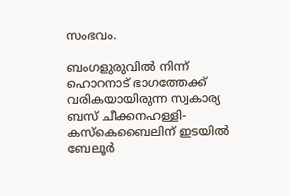സംഭവം.

ബംഗളുരുവിൽ നിന്ന് ഹൊറനാട് ഭാഗത്തേക്ക് വരികയായിരുന്ന സ്വകാര്യ ബസ് ചീക്കനഹള്ളി-കസ്കെബൈലിന് ഇടയിൽ ബേലൂർ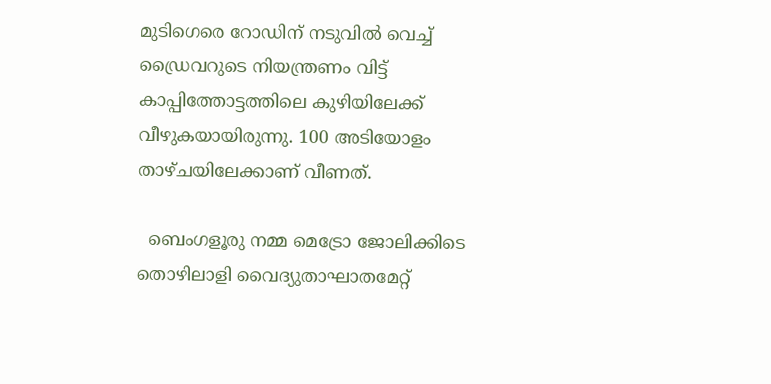മുടിഗെരെ റോഡിന് നടുവിൽ വെച്ച് ഡ്രൈവറുടെ നിയന്ത്രണം വിട്ട് കാപ്പിത്തോട്ടത്തിലെ കുഴിയിലേക്ക് വീഴുകയായിരുന്നു. 100 അടിയോളം താഴ്ചയിലേക്കാണ് വീണത്.

  ബെംഗളൂരു നമ്മ മെട്രോ ജോലിക്കിടെ തൊഴിലാളി വൈദ്യുതാഘാതമേറ്റ്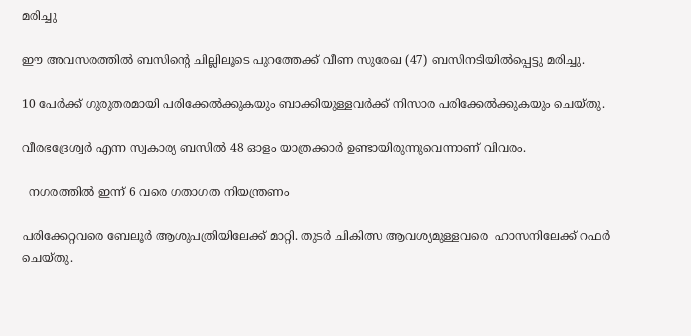മരിച്ചു

ഈ അവസരത്തിൽ ബസിന്റെ ചില്ലിലൂടെ പുറത്തേക്ക് വീണ സുരേഖ (47) ബസിനടിയിൽപ്പെട്ടു മരിച്ചു.

10 പേർക്ക് ഗുരുതരമായി പരിക്കേൽക്കുകയും ബാക്കിയുള്ളവർക്ക് നിസാര പരിക്കേൽക്കുകയും ചെയ്തു.

വീരഭദ്രേശ്വർ എന്ന സ്വകാര്യ ബസിൽ 48 ഓളം യാത്രക്കാർ ഉണ്ടായിരുന്നുവെന്നാണ് വിവരം.

  നഗരത്തിൽ ഇന്ന് 6 വരെ ഗതാഗത നിയന്ത്രണം

പരിക്കേറ്റവരെ ബേലൂർ ആശുപത്രിയിലേക്ക് മാറ്റി. തുടർ ചികിത്സ ആവശ്യമുള്ളവരെ  ഹാസനിലേക്ക് റഫർ ചെയ്തു.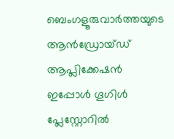ബെംഗളൂരുവാർത്തയുടെ ആൻഡ്രോയ്ഡ് ആപ്ലിക്കേഷൻ ഇപ്പോൾ ഗൂഗിൾ പ്ലേസ്റ്റോറിൽ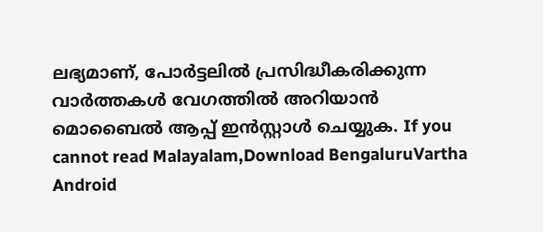ലഭ്യമാണ്, പോർട്ടലിൽ പ്രസിദ്ധീകരിക്കുന്ന വാർത്തകൾ വേഗത്തിൽ അറിയാൻ മൊബൈൽ ആപ്പ് ഇൻസ്റ്റാൾ ചെയ്യുക. If you cannot read Malayalam,Download BengaluruVartha Android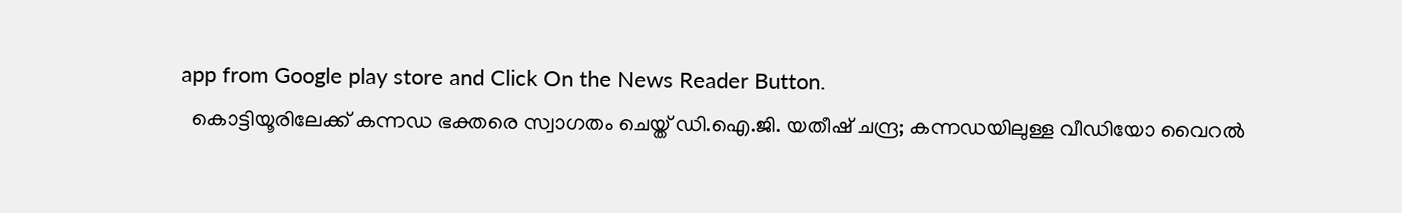app from Google play store and Click On the News Reader Button.
  കൊട്ടിയൂരിലേക്ക് കന്നഡ ഭക്തരെ സ്വാഗതം ചെയ്ത് ഡി.ഐ.ജി. യതീഷ് ചന്ദ്ര; കന്നഡയിലുള്ള വീഡിയോ വൈറൽ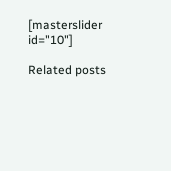[masterslider id="10"]

Related posts